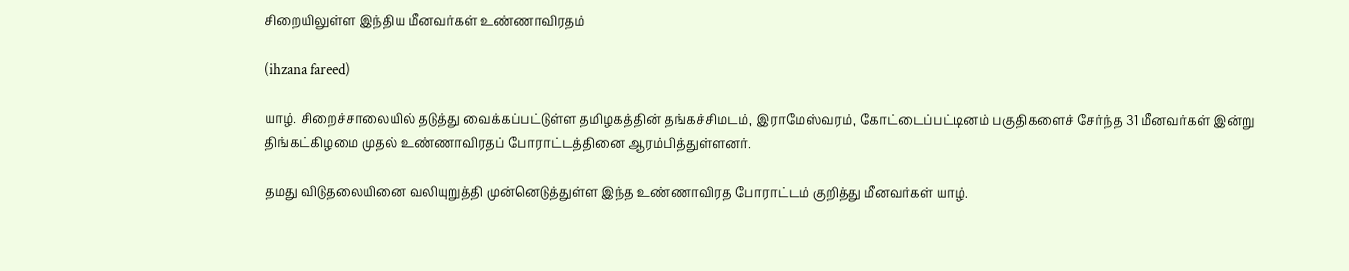சிறையிலுள்ள இந்திய மீனவர்கள் உண்ணாவிரதம்

(ihzana fareed)

யாழ். சிறைச்சாலையில் தடுத்து வைக்கப்பட்டுள்ள தமிழகத்தின் தங்கச்சிமடம், இராமேஸ்வரம், கோட்டைப்பட்டினம் பகுதிகளைச் சேர்ந்த 31 மீனவர்கள் இன்று திங்கட்கிழமை முதல் உண்ணாவிரதப் போராட்டத்தினை ஆரம்பித்துள்ளனர்.

தமது விடுதலையினை வலியுறுத்தி முன்னெடுத்துள்ள இந்த உண்ணாவிரத போராட்டம் குறித்து மீனவர்கள் யாழ்.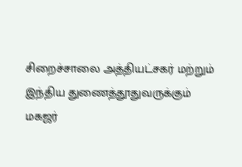சிறைச்சாலை அத்தியட்சகர் மற்றும் இந்திய துணைத்தூதுவருக்கும் மகஜர்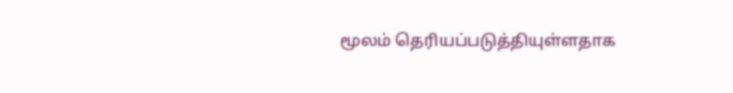மூலம் தெரியப்படுத்தியுள்ளதாக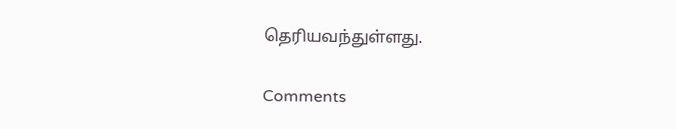தெரியவந்துள்ளது.

Comments